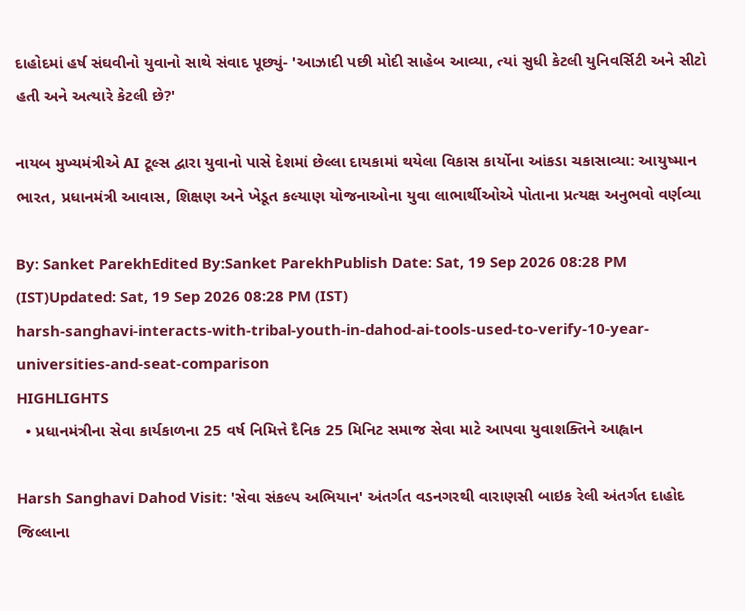દાહોદમાં હર્ષ સંઘવીનો યુવાનો સાથે સંવાદ પૂછ્યું- 'આઝાદી પછી મોદી સાહેબ આવ્યા, ત્યાં સુધી કેટલી યુનિવર્સિટી અને સીટો હતી અને અત્યારે કેટલી છે?'

નાયબ મુખ્યમંત્રીએ AI ટૂલ્સ દ્વારા યુવાનો પાસે દેશમાં છેલ્લા દાયકામાં થયેલા વિકાસ કાર્યોના આંકડા ચકાસાવ્યા: આયુષ્માન ભારત, પ્રધાનમંત્રી આવાસ, શિક્ષણ અને ખેડૂત કલ્યાણ યોજનાઓના યુવા લાભાર્થીઓએ પોતાના પ્રત્યક્ષ અનુભવો વર્ણવ્યા

By: Sanket ParekhEdited By:Sanket ParekhPublish Date: Sat, 19 Sep 2026 08:28 PM (IST)Updated: Sat, 19 Sep 2026 08:28 PM (IST)
harsh-sanghavi-interacts-with-tribal-youth-in-dahod-ai-tools-used-to-verify-10-year-universities-and-seat-comparison
HIGHLIGHTS
  • પ્રધાનમંત્રીના સેવા કાર્યકાળના 25 વર્ષ નિમિત્તે દૈનિક 25 મિનિટ સમાજ સેવા માટે આપવા યુવાશક્તિને આહ્વાન

Harsh Sanghavi Dahod Visit: 'સેવા સંકલ્પ અભિયાન' અંતર્ગત વડનગરથી વારાણસી બાઇક રેલી અંતર્ગત દાહોદ જિલ્લાના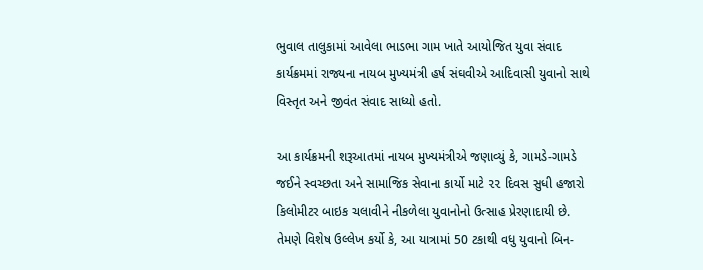ભુવાલ તાલુકામાં આવેલા ભાડભા ગામ ખાતે આયોજિત યુવા સંવાદ કાર્યક્રમમાં રાજ્યના નાયબ મુખ્યમંત્રી હર્ષ સંઘવીએ આદિવાસી યુવાનો સાથે વિસ્તૃત અને જીવંત સંવાદ સાધ્યો હતો.

આ કાર્યક્રમની શરૂઆતમાં નાયબ મુખ્યમંત્રીએ જણાવ્યું કે, ગામડે-ગામડે જઈને સ્વચ્છતા અને સામાજિક સેવાના કાર્યો માટે ૨૨ દિવસ સુધી હજારો કિલોમીટર બાઇક ચલાવીને નીકળેલા યુવાનોનો ઉત્સાહ પ્રેરણાદાયી છે. તેમણે વિશેષ ઉલ્લેખ કર્યો કે, આ યાત્રામાં 50 ટકાથી વધુ યુવાનો બિન-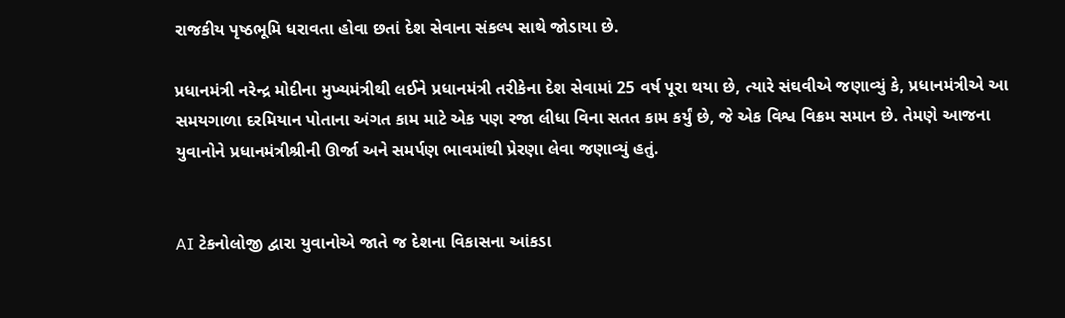રાજકીય પૃષ્ઠભૂમિ ધરાવતા હોવા છતાં દેશ સેવાના સંકલ્પ સાથે જોડાયા છે.

પ્રધાનમંત્રી નરેન્દ્ર મોદીના મુખ્યમંત્રીથી લઈને પ્રધાનમંત્રી તરીકેના દેશ સેવામાં 25 વર્ષ પૂરા થયા છે, ત્યારે સંઘવીએ જણાવ્યું કે, પ્રધાનમંત્રીએ આ સમયગાળા દરમિયાન પોતાના અંગત કામ માટે એક પણ રજા લીધા વિના સતત કામ કર્યું છે, જે એક વિશ્વ વિક્રમ સમાન છે. તેમણે આજના યુવાનોને પ્રધાનમંત્રીશ્રીની ઊર્જા અને સમર્પણ ભાવમાંથી પ્રેરણા લેવા જણાવ્યું હતું.


AI ટેકનોલોજી દ્વારા યુવાનોએ જાતે જ દેશના વિકાસના આંકડા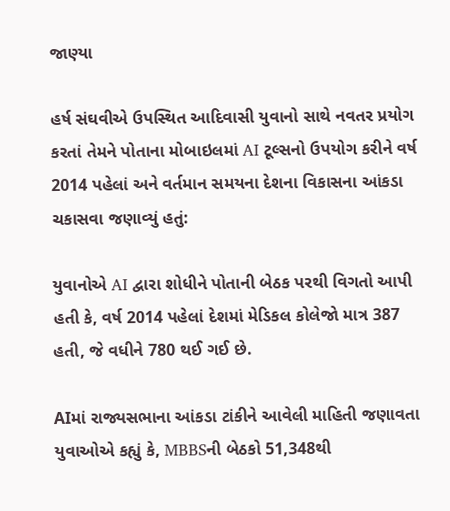જાણ્યા

હર્ષ સંઘવીએ ઉપસ્થિત આદિવાસી યુવાનો સાથે નવતર પ્રયોગ કરતાં તેમને પોતાના મોબાઇલમાં AI ટૂલ્સનો ઉપયોગ કરીને વર્ષ 2014 પહેલાં અને વર્તમાન સમયના દેશના વિકાસના આંકડા ચકાસવા જણાવ્યું હતું:

યુવાનોએ AI દ્વારા શોધીને પોતાની બેઠક પરથી વિગતો આપી હતી કે, વર્ષ 2014 પહેલાં દેશમાં મેડિકલ કોલેજો માત્ર 387 હતી, જે વધીને 780 થઈ ગઈ છે.

AIમાં રાજ્યસભાના આંકડા ટાંકીને આવેલી માહિતી જણાવતા યુવાઓએ કહ્યું કે, MBBSની બેઠકો 51,348થી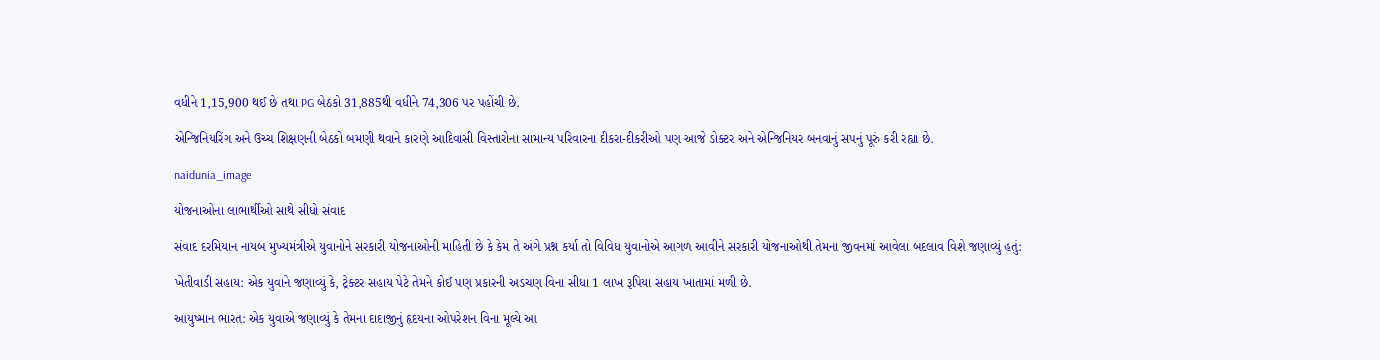વધીને 1,15,900 થઈ છે તથા PG બેઠકો 31,885થી વધીને 74,306 પર પહોંચી છે.

એન્જિનિયરિંગ અને ઉચ્ચ શિક્ષણની બેઠકો બમણી થવાને કારણે આદિવાસી વિસ્તારોના સામાન્ય પરિવારના દીકરા-દીકરીઓ પણ આજે ડોક્ટર અને એન્જિનિયર બનવાનું સપનું પૂરું કરી રહ્યા છે.

naidunia_image

યોજનાઓના લાભાર્થીઓ સાથે સીધો સંવાદ

સંવાદ દરમિયાન નાયબ મુખ્યમંત્રીએ યુવાનોને સરકારી યોજનાઓની માહિતી છે કે કેમ તે અંગે પ્રશ્ન કર્યા તો વિવિધ યુવાનોએ આગળ આવીને સરકારી યોજનાઓથી તેમના જીવનમાં આવેલા બદલાવ વિશે જણાવ્યું હતું:

ખેતીવાડી સહાય: એક યુવાને જણાવ્યું કે, ટ્રેક્ટર સહાય પેટે તેમને કોઈ પણ પ્રકારની અડચણ વિના સીધા 1 લાખ રૂપિયા સહાય ખાતામાં મળી છે.

આયુષ્માન ભારત: એક યુવાએ જણાવ્યું કે તેમના દાદાજીનું હૃદયના ઓપરેશન વિના મૂલ્યે આ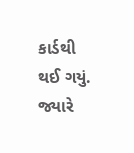કાર્ડથી થઈ ગયું. જ્યારે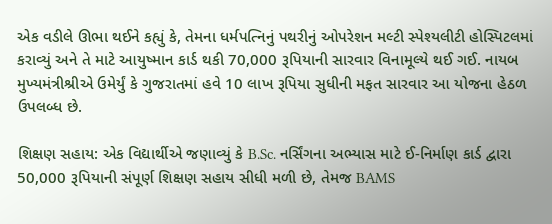એક વડીલે ઊભા થઈને કહ્યું કે, તેમના ધર્મપત્નિનું પથરીનું ઓપરેશન મલ્ટી સ્પેશ્યલીટી હોસ્પિટલમાં કરાવ્યું અને તે માટે આયુષ્માન કાર્ડ થકી 70,000 રૂપિયાની સારવાર વિનામૂલ્યે થઈ ગઈ. નાયબ મુખ્યમંત્રીશ્રીએ ઉમેર્યું કે ગુજરાતમાં હવે 10 લાખ રૂપિયા સુધીની મફત સારવાર આ યોજના હેઠળ ઉપલબ્ધ છે.

શિક્ષણ સહાય: એક વિદ્યાર્થીએ જણાવ્યું કે B.Sc. નર્સિંગના અભ્યાસ માટે ઈ-નિર્માણ કાર્ડ દ્વારા 50,000 રૂપિયાની સંપૂર્ણ શિક્ષણ સહાય સીધી મળી છે, તેમજ BAMS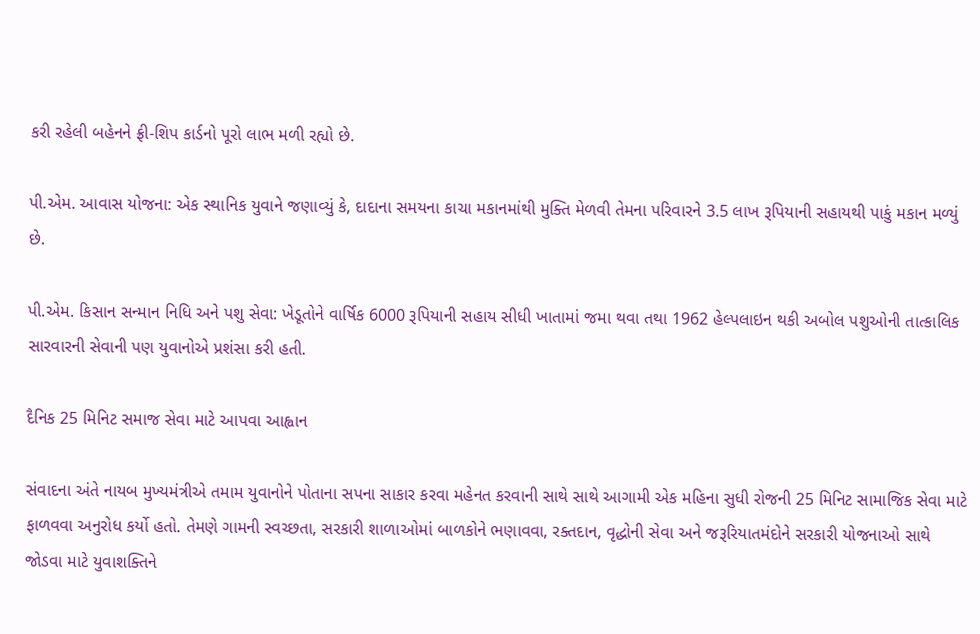કરી રહેલી બહેનને ફ્રી-શિપ કાર્ડનો પૂરો લાભ મળી રહ્યો છે.

પી.એમ. આવાસ યોજના: એક સ્થાનિક યુવાને જણાવ્યું કે, દાદાના સમયના કાચા મકાનમાંથી મુક્તિ મેળવી તેમના પરિવારને 3.5 લાખ રૂપિયાની સહાયથી પાકું મકાન મળ્યું છે.

પી.એમ. કિસાન સન્માન નિધિ અને પશુ સેવા: ખેડૂતોને વાર્ષિક 6000 રૂપિયાની સહાય સીધી ખાતામાં જમા થવા તથા 1962 હેલ્પલાઇન થકી અબોલ પશુઓની તાત્કાલિક સારવારની સેવાની પણ યુવાનોએ પ્રશંસા કરી હતી.

દૈનિક 25 મિનિટ સમાજ સેવા માટે આપવા આહ્વાન

સંવાદના અંતે નાયબ મુખ્યમંત્રીએ તમામ યુવાનોને પોતાના સપના સાકાર કરવા મહેનત કરવાની સાથે સાથે આગામી એક મહિના સુધી રોજની 25 મિનિટ સામાજિક સેવા માટે ફાળવવા અનુરોધ કર્યો હતો. તેમણે ગામની સ્વચ્છતા, સરકારી શાળાઓમાં બાળકોને ભણાવવા, રક્તદાન, વૃદ્ધોની સેવા અને જરૂરિયાતમંદોને સરકારી યોજનાઓ સાથે જોડવા માટે યુવાશક્તિને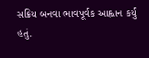સક્રિય બનવા ભાવપૂર્વક આહ્વાન કર્યું હતું.